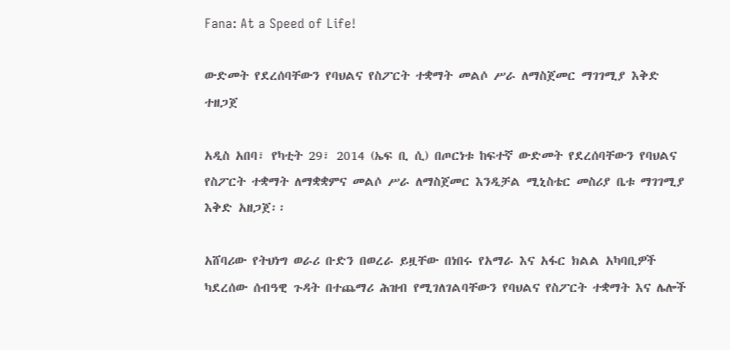Fana: At a Speed of Life!

ውድመት የደረሰባቸውን የባህልና የስፖርት ተቋማት መልሶ ሥራ ለማስጀመር ማገገሚያ እቅድ ተዘጋጀ

አዲስ አበባ፣ የካቲት 29፣ 2014 (ኤፍ ቢ ሲ) በጦርነቱ ከፍተኛ ውድመት የደረሰባቸውን የባህልና የስፖርት ተቋማት ለማቋቋምና መልሶ ሥራ ለማስጀመር እንዲቻል ሚኒስቴር መስሪያ ቤቱ ማገገሚያ እቅድ አዘጋጀ፡፡

አሸባሪው የትህነግ ወራሪ ቡድን በወረራ ይዟቸው በነበሩ የአማራ እና አፋር ክልል አካባቢዎች ካደረሰው ሰብዓዊ ጉዳት በተጨማሪ ሕዝብ የሚገለገልባቸውን የባህልና የስፖርት ተቋማት እና ሌሎች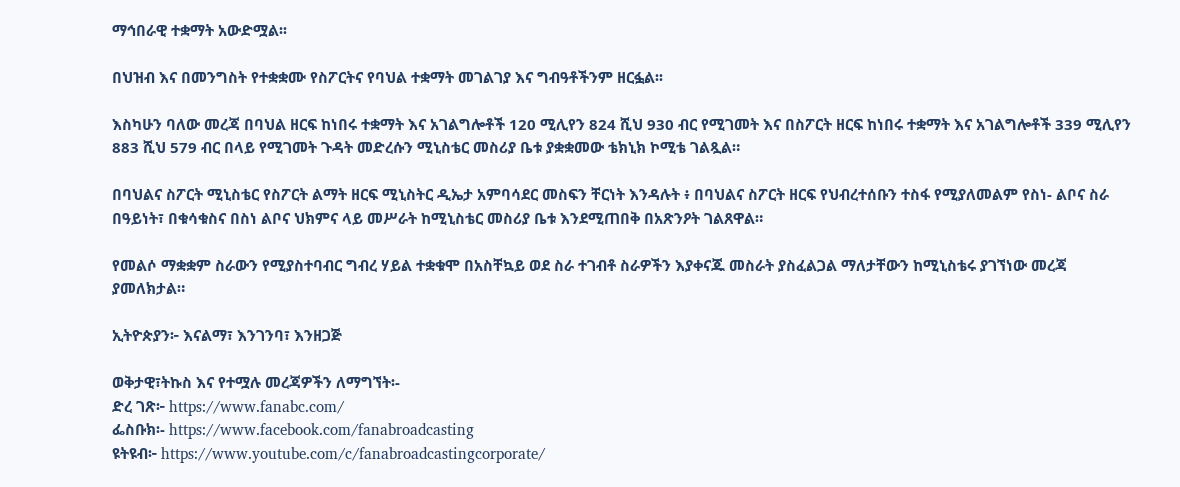ማኅበራዊ ተቋማት አውድሟል፡፡

በህዝብ እና በመንግስት የተቋቋሙ የስፖርትና የባህል ተቋማት መገልገያ እና ግብዓቶችንም ዘርፏል፡፡

እስካሁን ባለው መረጃ በባህል ዘርፍ ከነበሩ ተቋማት እና አገልግሎቶች 120 ሚሊየን 824 ሺህ 930 ብር የሚገመት እና በስፖርት ዘርፍ ከነበሩ ተቋማት እና አገልግሎቶች 339 ሚሊየን 883 ሺህ 579 ብር በላይ የሚገመት ጉዳት መድረሱን ሚኒስቴር መስሪያ ቤቱ ያቋቋመው ቴክኒክ ኮሚቴ ገልጿል።

በባህልና ስፖርት ሚኒስቴር የስፖርት ልማት ዘርፍ ሚኒስትር ዲኤታ አምባሳደር መስፍን ቸርነት እንዳሉት ፥ በባህልና ስፖርት ዘርፍ የህብረተሰቡን ተስፋ የሚያለመልም የስነ- ልቦና ስራ በዓይነት፣ በቁሳቁስና በስነ ልቦና ህክምና ላይ መሥራት ከሚኒስቴር መስሪያ ቤቱ እንደሚጠበቅ በአጽንዖት ገልጸዋል።

የመልሶ ማቋቋም ስራውን የሚያስተባብር ግብረ ሃይል ተቋቁሞ በአስቸኳይ ወደ ስራ ተገብቶ ስራዎችን እያቀናጁ መስራት ያስፈልጋል ማለታቸውን ከሚኒስቴሩ ያገኘነው መረጃ ያመለክታል።

ኢትዮጵያን፦ እናልማ፣ እንገንባ፣ እንዘጋጅ

ወቅታዊ፣ትኩስ እና የተሟሉ መረጃዎችን ለማግኘት፡-
ድረ ገጽ፦ https://www.fanabc.com/
ፌስቡክ፡- https://www.facebook.com/fanabroadcasting
ዩትዩብ፦ https://www.youtube.com/c/fanabroadcastingcorporate/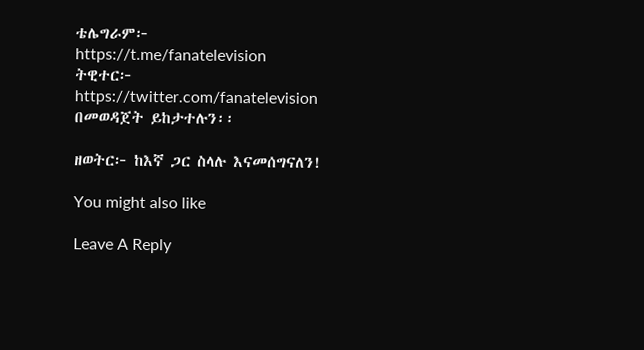ቴሌግራም፦ https://t.me/fanatelevision
ትዊተር፦ https://twitter.com/fanatelevision በመወዳጀት ይከታተሉን፡፡

ዘወትር፦ ከእኛ ጋር ስላሉ እናመሰግናለን!

You might also like

Leave A Reply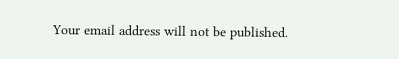Your email address will not be published.